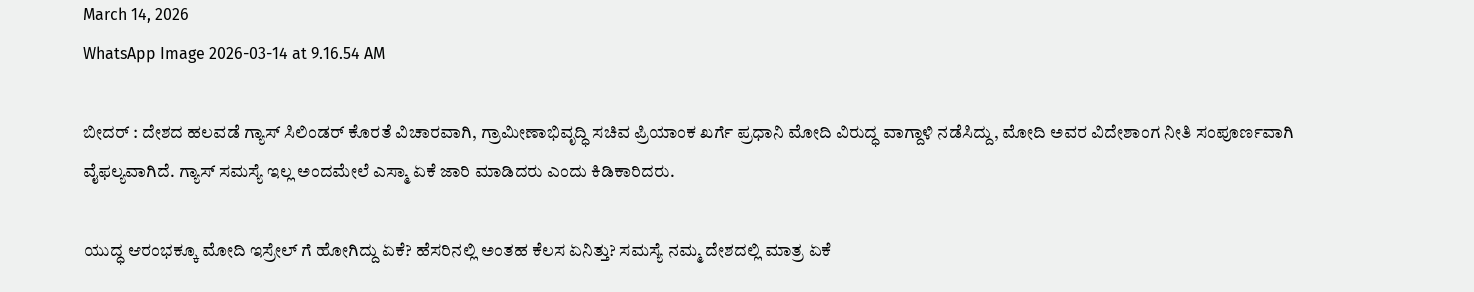March 14, 2026
WhatsApp Image 2026-03-14 at 9.16.54 AM

ಬೀದರ್ : ದೇಶದ ಹಲವಡೆ ಗ್ಯಾಸ್ ಸಿಲಿಂಡರ್ ಕೊರತೆ ವಿಚಾರವಾಗಿ, ಗ್ರಾಮೀಣಾಭಿವೃದ್ಧಿ ಸಚಿವ ಪ್ರಿಯಾಂಕ ಖರ್ಗೆ ಪ್ರಧಾನಿ ಮೋದಿ ವಿರುದ್ಧ ವಾಗ್ದಾಳಿ ನಡೆಸಿದ್ದು, ಮೋದಿ ಅವರ ವಿದೇಶಾಂಗ ನೀತಿ ಸಂಪೂರ್ಣವಾಗಿ ವೈಫಲ್ಯವಾಗಿದೆ. ಗ್ಯಾಸ್ ಸಮಸ್ಯೆ ಇಲ್ಲ ಅಂದಮೇಲೆ ಎಸ್ಮಾ ಏಕೆ ಜಾರಿ ಮಾಡಿದರು ಎಂದು ಕಿಡಿಕಾರಿದರು.

ಯುದ್ಧ ಆರಂಭಕ್ಕೂ ಮೋದಿ ಇಸ್ರೇಲ್ ಗೆ ಹೋಗಿದ್ದು ಏಕೆ? ಹೆಸರಿನಲ್ಲಿ ಅಂತಹ ಕೆಲಸ ಏನಿತ್ತು? ಸಮಸ್ಯೆ ನಮ್ಮ ದೇಶದಲ್ಲಿ ಮಾತ್ರ ಏಕೆ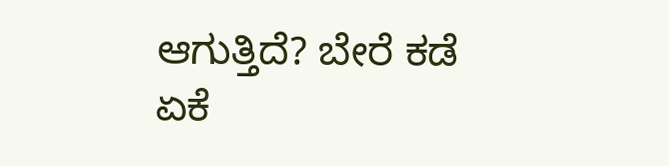ಆಗುತ್ತಿದೆ? ಬೇರೆ ಕಡೆ ಏಕೆ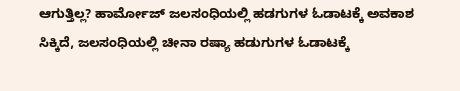ಆಗುತ್ತಿಲ್ಲ? ಹಾರ್ಮೋಜ್ ಜಲಸಂಧಿಯಲ್ಲಿ ಹಡಗುಗಳ ಓಡಾಟಕ್ಕೆ ಅವಕಾಶ ಸಿಕ್ಕಿದೆ, ಜಲಸಂಧಿಯಲ್ಲಿ ಚೀನಾ ರಷ್ಯಾ ಹಡುಗುಗಳ ಓಡಾಟಕ್ಕೆ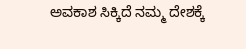ಅವಕಾಶ ಸಿಕ್ಕಿದೆ ನಮ್ಮ ದೇಶಕ್ಕೆ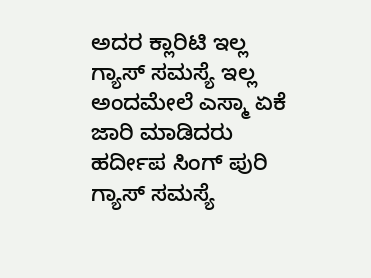ಅದರ ಕ್ಲಾರಿಟಿ ಇಲ್ಲ ಗ್ಯಾಸ್ ಸಮಸ್ಯೆ ಇಲ್ಲ ಅಂದಮೇಲೆ ಎಸ್ಮಾ ಏಕೆ ಜಾರಿ ಮಾಡಿದರು ಹರ್ದೀಪ ಸಿಂಗ್ ಪುರಿ ಗ್ಯಾಸ್ ಸಮಸ್ಯೆ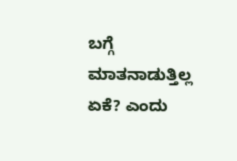ಬಗ್ಗೆ ಮಾತನಾಡುತ್ತಿಲ್ಲ ಏಕೆ? ಎಂದು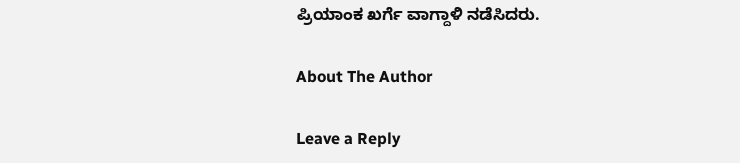ಪ್ರಿಯಾಂಕ ಖರ್ಗೆ ವಾಗ್ದಾಳಿ ನಡೆಸಿದರು.

About The Author

Leave a Reply